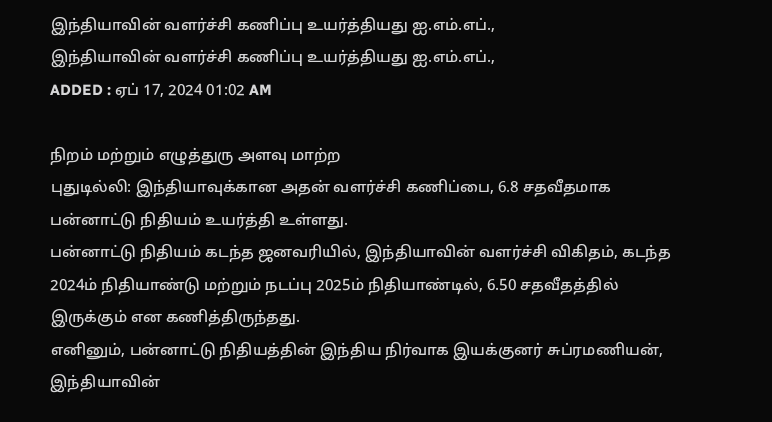இந்தியாவின் வளர்ச்சி கணிப்பு உயர்த்தியது ஐ.எம்.எப்.,
இந்தியாவின் வளர்ச்சி கணிப்பு உயர்த்தியது ஐ.எம்.எப்.,
ADDED : ஏப் 17, 2024 01:02 AM

நிறம் மற்றும் எழுத்துரு அளவு மாற்ற
புதுடில்லி: இந்தியாவுக்கான அதன் வளர்ச்சி கணிப்பை, 6.8 சதவீதமாக பன்னாட்டு நிதியம் உயர்த்தி உள்ளது.
பன்னாட்டு நிதியம் கடந்த ஜனவரியில், இந்தியாவின் வளர்ச்சி விகிதம், கடந்த 2024ம் நிதியாண்டு மற்றும் நடப்பு 2025ம் நிதியாண்டில், 6.50 சதவீதத்தில் இருக்கும் என கணித்திருந்தது.
எனினும், பன்னாட்டு நிதியத்தின் இந்திய நிர்வாக இயக்குனர் சுப்ரமணியன், இந்தியாவின்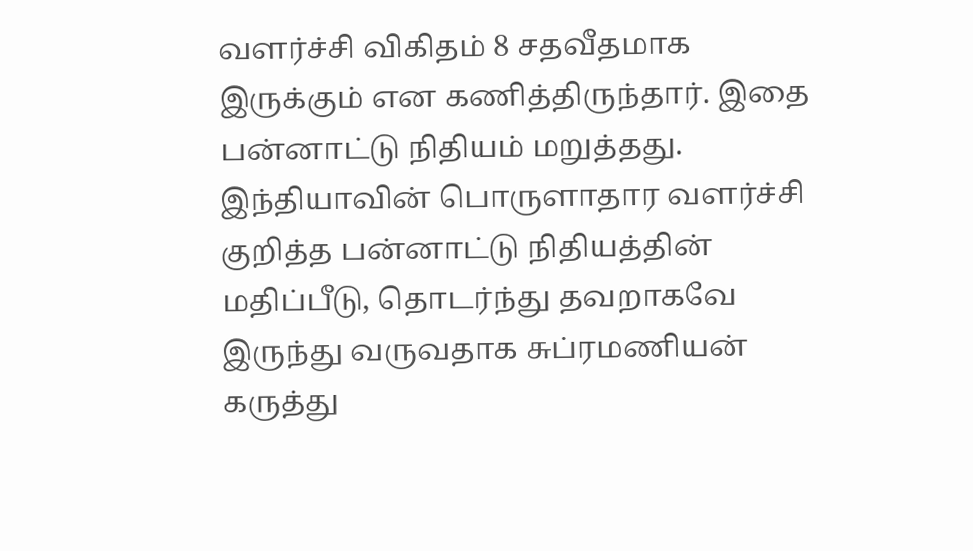வளர்ச்சி விகிதம் 8 சதவீதமாக இருக்கும் என கணித்திருந்தார். இதை பன்னாட்டு நிதியம் மறுத்தது.
இந்தியாவின் பொருளாதார வளர்ச்சி குறித்த பன்னாட்டு நிதியத்தின் மதிப்பீடு, தொடர்ந்து தவறாகவே இருந்து வருவதாக சுப்ரமணியன் கருத்து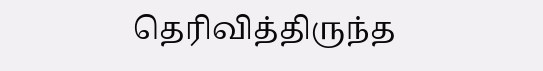தெரிவித்திருந்த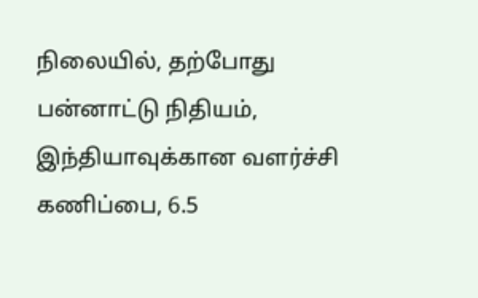நிலையில், தற்போது பன்னாட்டு நிதியம், இந்தியாவுக்கான வளர்ச்சி கணிப்பை, 6.5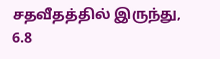சதவீதத்தில் இருந்து, 6.8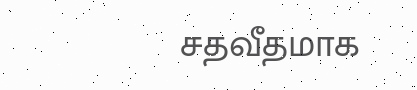சதவீதமாக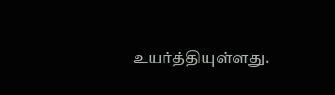உயர்த்தியுள்ளது.